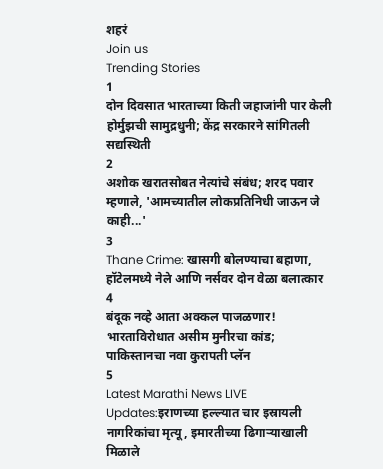शहरं
Join us
Trending Stories
1
दोन दिवसात भारताच्या किती जहाजांनी पार केली होर्मुझची सामुद्रधुनी; केंद्र सरकारने सांगितली सद्यस्थिती
2
अशोक खरातसोबत नेत्यांचे संबंध; शरद पवार म्हणाले, 'आमच्यातील लोकप्रतिनिधी जाऊन जे काही...'
3
Thane Crime: खासगी बोलण्याचा बहाणा, हॉटेलमध्ये नेले आणि नर्सवर दोन वेळा बलात्कार
4
बंदूक नव्हे आता अक्कल पाजळणार! भारताविरोधात असीम मुनीरचा कांड; पाकिस्तानचा नवा कुरापती प्लॅन
5
Latest Marathi News LIVE Updates:इराणच्या हल्ल्यात चार इस्रायली नागरिकांचा मृत्यू, इमारतीच्या ढिगाऱ्याखाली मिळाले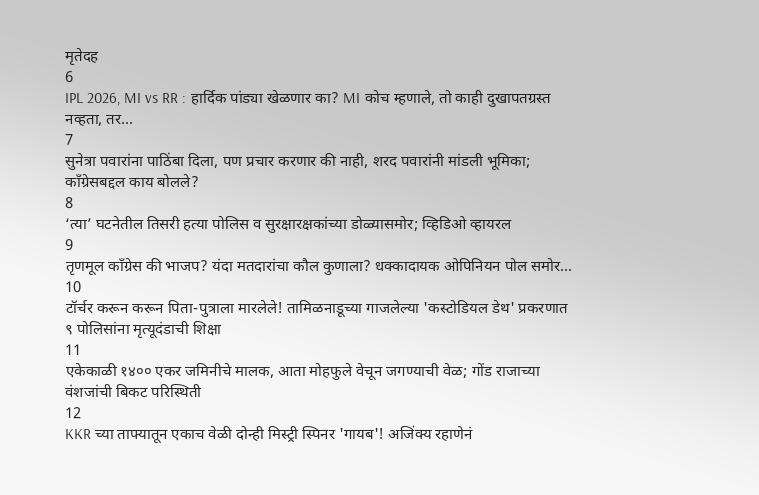मृतेदह
6
IPL 2026, MI vs RR : हार्दिक पांड्या खेळणार का? MI कोच म्हणाले, तो काही दुखापतग्रस्त नव्हता, तर...
7
सुनेत्रा पवारांना पाठिंबा दिला, पण प्रचार करणार की नाही, शरद पवारांनी मांडली भूमिका; काँग्रेसबद्दल काय बोलले?
8
‘त्या’ घटनेतील तिसरी हत्या पोलिस व सुरक्षारक्षकांच्या डोळ्यासमोर; व्हिडिओ व्हायरल
9
तृणमूल काँग्रेस की भाजप? यंदा मतदारांचा कौल कुणाला? धक्कादायक ओपिनियन पोल समोर...
10
टॉर्चर करून करून पिता-पुत्राला मारलेले! तामिळनाडूच्या गाजलेल्या 'कस्टोडियल डेथ' प्रकरणात ९ पोलिसांना मृत्यूदंडाची शिक्षा
11
एकेकाळी १४०० एकर जमिनीचे मालक, आता मोहफुले वेचून जगण्याची वेळ; गोंड राजाच्या वंशजांची बिकट परिस्थिती
12
KKR च्या ताफ्यातून एकाच वेळी दोन्ही मिस्ट्री स्पिनर 'गायब'! अजिंक्य रहाणेनं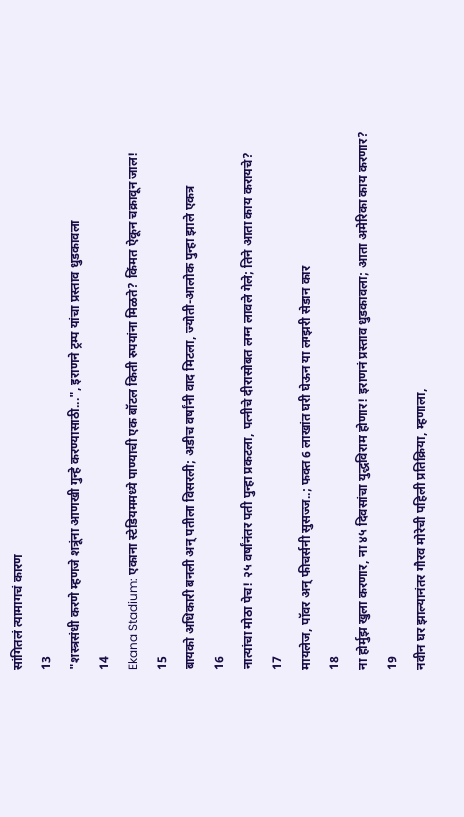सांगितलं त्यामागचं कारण
13
"शस्त्रसंधी करणे म्हणजे शत्रूंना आणखी गुन्हे करण्यासाठी...", इराणने ट्रम्प यांचा प्रस्ताव धुडकावला
14
Ekana Stadium: एकाना स्टेडियममध्ये पाण्याची एक बॉटल किती रुपयांना मिळते? किंमत ऐकून चक्रावून जाल!
15
बायको अधिकारी बनली अन् पतीला विसरली; अडीच वर्षांनी वाद मिटला, ज्योती-आलोक पुन्हा झाले एकत्र
16
नात्यांचा मोठा पेच! २५ वर्षांनंतर पती पुन्हा प्रकटला, पत्नीचे दीरासोबत लग्न लावले गेले; तिने आता काय करायचे?
17
मायलेज, पॉवर अन् फीचर्सनी सुसज्ज..; फक्त 6 लाखांत घरी घेऊन या लग्झरी सेडान कार
18
ना होर्मुझ खुला करणार, ना ४५ दिवसांचा युद्धविराम होणार! इराणनं प्रस्ताव धुडकावला; आता अमेरिका काय करणार?
19
नवीन घर झाल्यानंतर गौरव मोरेची पहिली प्रतिक्रिया, म्हणाला,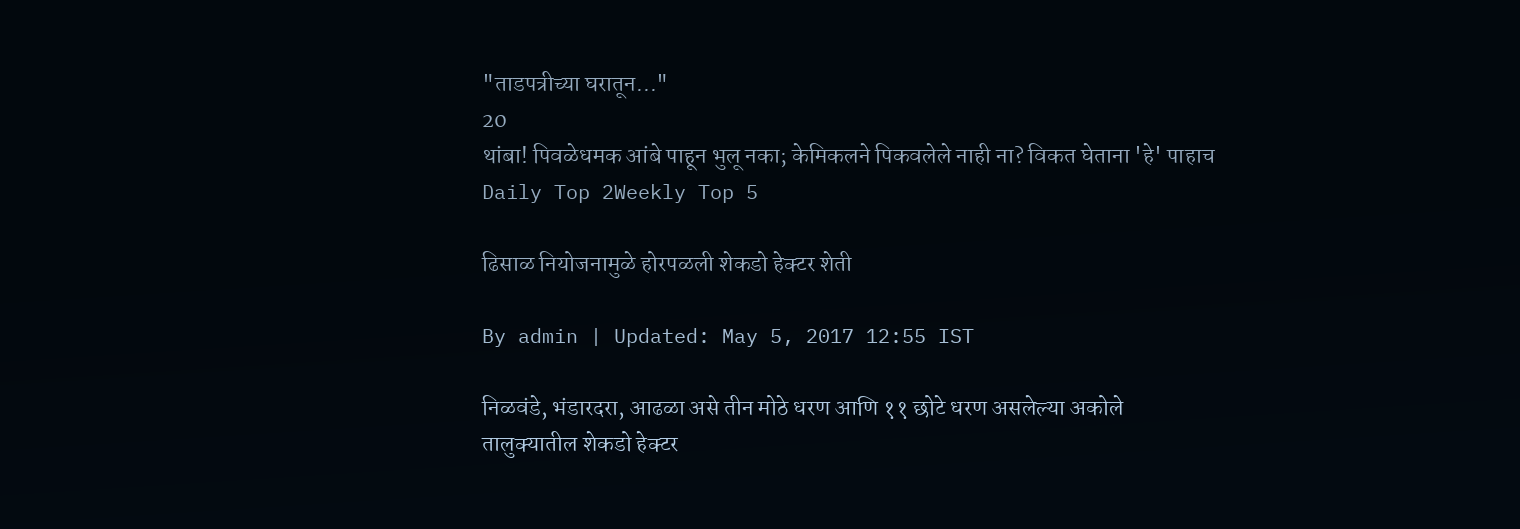"ताडपत्रीच्या घरातून..."
20
थांबा! पिवळेधमक आंबे पाहून भुलू नका; केमिकलने पिकवलेले नाही ना? विकत घेताना 'हे' पाहाच
Daily Top 2Weekly Top 5

ढिसाळ नियोजनामुळे होरपळली शेकडो हेक्टर शेती

By admin | Updated: May 5, 2017 12:55 IST

निळवंडे, भंडारदरा, आढळा असे तीन मोठे धरण आणि ११ छोटे धरण असलेल्या अकोले तालुक्यातील शेकडो हेक्टर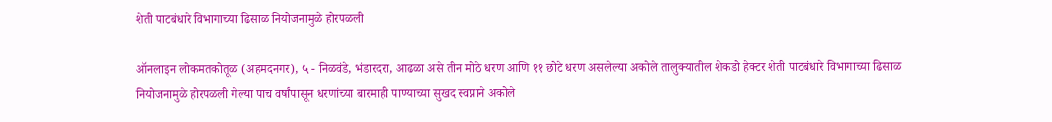शेती पाटबंधारे विभागाच्या ढिसाळ नियोजनामुळे होरपळली

ऑनलाइन लोकमतकोतूळ (अहमदनगर), ५ - निळवंडे, भंडारदरा, आढळा असे तीन मोठे धरण आणि ११ छोटे धरण असलेल्या अकोले तालुक्यातील शेकडो हेक्टर शेती पाटबंधारे विभागाच्या ढिसाळ नियोजनामुळे होरपळली गेल्या पाच वर्षांपासून धरणांच्या बारमाही पाण्याच्या सुखद स्वप्नाने अकोले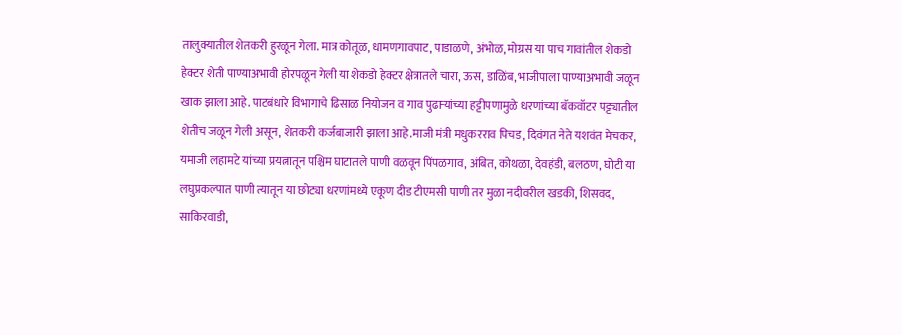तालुक्यातील शेतकरी हुरळून गेला. मात्र कोतूळ, धामणगावपाट, पाडाळणे, अंभोळ, मोग्रस या पाच गावांतील शेकडो हेक्टर शेती पाण्याअभावी होरपळून गेली या शेकडो हेक्टर क्षेत्रातले चारा, ऊस, डाळिंब, भाजीपाला पाण्याअभावी जळून खाक झाला आहे. पाटबंधारे विभागाचे ढिसाळ नियोजन व गाव पुढाऱ्यांच्या हट्टीपणामुळे धरणांच्या बॅकवॉटर पट्ट्यातील शेतीच जळून गेली असून, शेतकरी कर्जबाजारी झाला आहे.माजी मंत्री मधुकरराव पिचड, दिवंगत नेते यशवंत मेचकर, यमाजी लहामटे यांच्या प्रयत्नातून पश्चिम घाटातले पाणी वळवून पिंपळगाव, अंबित, कोथळा, देवहंडी, बलठण, घोटी या लघुप्रकल्पात पाणी त्यातून या छोट्या धरणांमध्ये एकूण दीड टीएमसी पाणी तर मुळा नदीवरील खडकी, शिसवद, साकिरवाडी,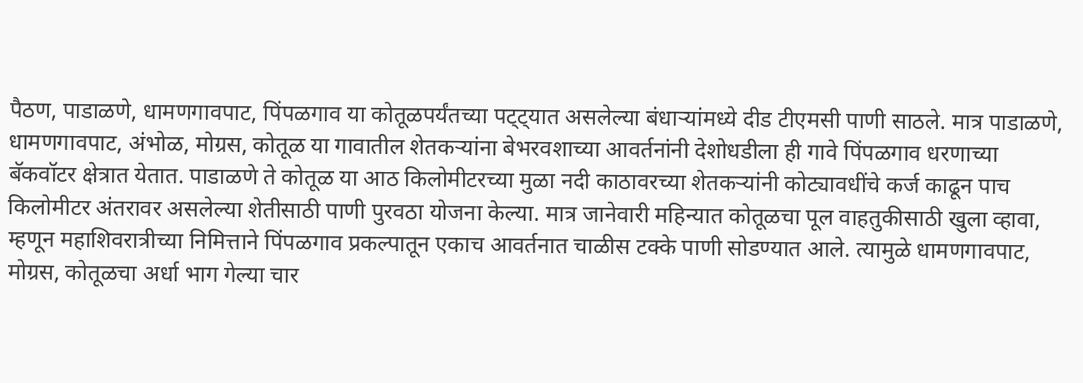पैठण, पाडाळणे, धामणगावपाट, पिंपळगाव या कोतूळपर्यंतच्या पट्ट्यात असलेल्या बंधाऱ्यांमध्ये दीड टीएमसी पाणी साठले. मात्र पाडाळणे, धामणगावपाट, अंभोळ, मोग्रस, कोतूळ या गावातील शेतकऱ्यांना बेभरवशाच्या आवर्तनांनी देशोधडीला ही गावे पिंपळगाव धरणाच्या बॅकवॉटर क्षेत्रात येतात. पाडाळणे ते कोतूळ या आठ किलोमीटरच्या मुळा नदी काठावरच्या शेतकऱ्यांनी कोट्यावधींचे कर्ज काढून पाच किलोमीटर अंतरावर असलेल्या शेतीसाठी पाणी पुरवठा योजना केल्या. मात्र जानेवारी महिन्यात कोतूळचा पूल वाहतुकीसाठी खुला व्हावा, म्हणून महाशिवरात्रीच्या निमित्ताने पिंपळगाव प्रकल्पातून एकाच आवर्तनात चाळीस टक्के पाणी सोडण्यात आले. त्यामुळे धामणगावपाट, मोग्रस, कोतूळचा अर्धा भाग गेल्या चार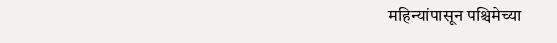महिन्यांपासून पश्चिमेच्या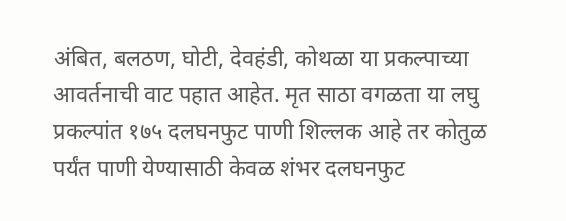अंबित, बलठण, घोटी, देवहंडी, कोथळा या प्रकल्पाच्या आवर्तनाची वाट पहात आहेत. मृत साठा वगळता या लघु प्रकल्पांत १७५ दलघनफुट पाणी शिल्लक आहे तर कोतुळ पर्यंत पाणी येण्यासाठी केवळ शंभर दलघनफुट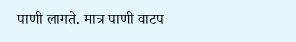पाणी लागते. मात्र पाणी वाटप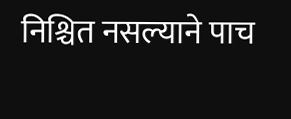निश्चित नसल्याने पाच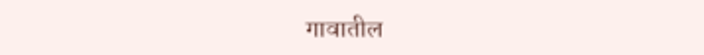गावातील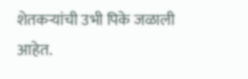शेतकऱ्यांची उभी पिके जळाली आहेत.